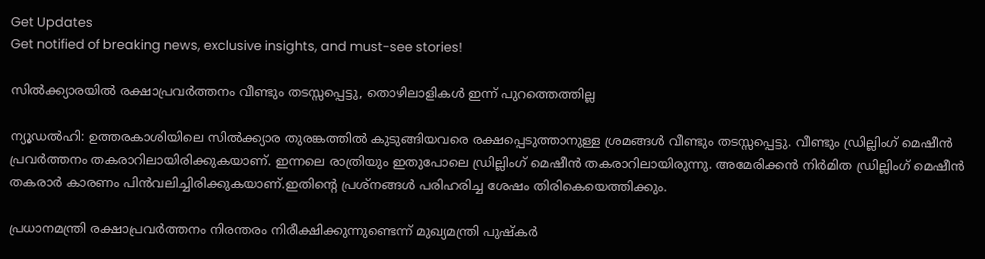Get Updates
Get notified of breaking news, exclusive insights, and must-see stories!

സില്‍ക്ക്യാരയില്‍ രക്ഷാപ്രവര്‍ത്തനം വീണ്ടും തടസ്സപ്പെട്ടു, തൊഴിലാളികള്‍ ഇന്ന് പുറത്തെത്തില്ല

ന്യൂഡല്‍ഹി: ഉത്തരകാശിയിലെ സില്‍ക്ക്യാര തുരങ്കത്തില്‍ കുടുങ്ങിയവരെ രക്ഷപ്പെടുത്താനുള്ള ശ്രമങ്ങള്‍ വീണ്ടും തടസ്സപ്പെട്ടു. വീണ്ടും ഡ്രില്ലിംഗ് മെഷീന്‍ പ്രവര്‍ത്തനം തകരാറിലായിരിക്കുകയാണ്. ഇന്നലെ രാത്രിയും ഇതുപോലെ ഡ്രില്ലിംഗ് മെഷീന്‍ തകരാറിലായിരുന്നു. അമേരിക്കന്‍ നിര്‍മിത ഡ്രില്ലിംഗ് മെഷീന്‍ തകരാര്‍ കാരണം പിന്‍വലിച്ചിരിക്കുകയാണ്.ഇതിന്റെ പ്രശ്‌നങ്ങള്‍ പരിഹരിച്ച ശേഷം തിരികെയെത്തിക്കും.

പ്രധാനമന്ത്രി രക്ഷാപ്രവര്‍ത്തനം നിരന്തരം നിരീക്ഷിക്കുന്നുണ്ടെന്ന് മുഖ്യമന്ത്രി പുഷ്‌കര്‍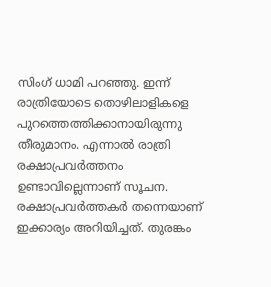സിംഗ് ധാമി പറഞ്ഞു. ഇന്ന് രാത്രിയോടെ തൊഴിലാളികളെ പുറത്തെത്തിക്കാനായിരുന്നു തീരുമാനം. എന്നാല്‍ രാത്രി രക്ഷാപ്രവര്‍ത്തനം ഉണ്ടാവില്ലെന്നാണ് സൂചന. രക്ഷാപ്രവര്‍ത്തകര്‍ തന്നെയാണ് ഇക്കാര്യം അറിയിച്ചത്. തുരങ്കം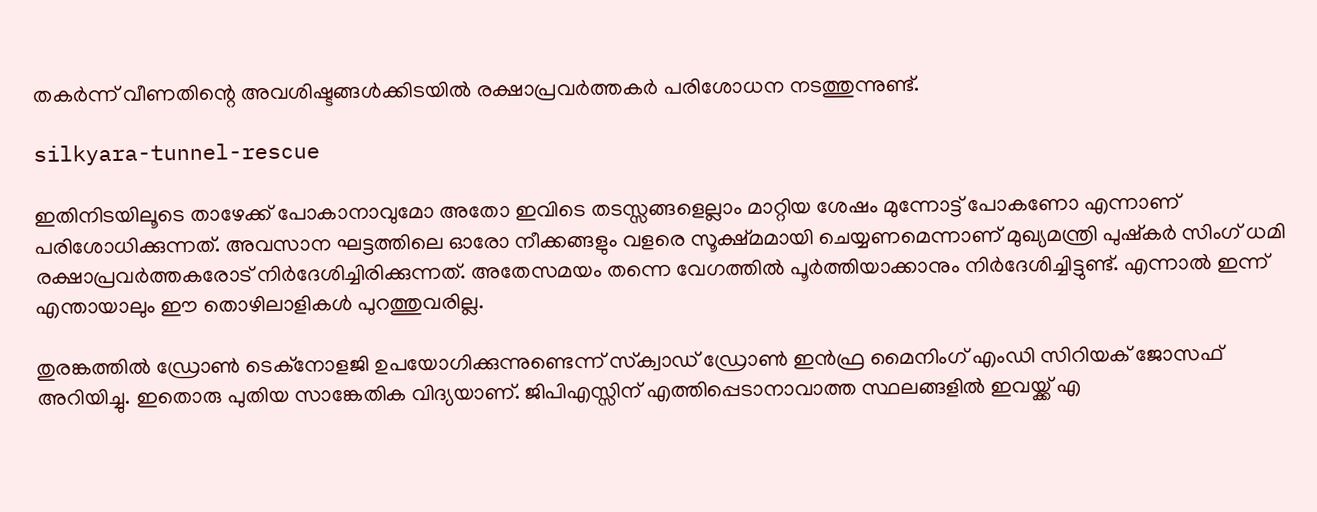തകര്‍ന്ന് വീണതിന്റെ അവശിഷ്ടങ്ങള്‍ക്കിടയില്‍ രക്ഷാപ്രവര്‍ത്തകര്‍ പരിശോധന നടത്തുന്നുണ്ട്.

silkyara-tunnel-rescue

ഇതിനിടയിലൂടെ താഴേക്ക് പോകാനാവുമോ അതോ ഇവിടെ തടസ്സങ്ങളെല്ലാം മാറ്റിയ ശേഷം മുന്നോട്ട് പോകണോ എന്നാണ് പരിശോധിക്കുന്നത്. അവസാന ഘട്ടത്തിലെ ഓരോ നീക്കങ്ങളും വളരെ സൂക്ഷ്മമായി ചെയ്യണമെന്നാണ് മുഖ്യമന്ത്രി പുഷ്‌കര്‍ സിംഗ് ധമി രക്ഷാപ്രവര്‍ത്തകരോട് നിര്‍ദേശിച്ചിരിക്കുന്നത്. അതേസമയം തന്നെ വേഗത്തില്‍ പൂര്‍ത്തിയാക്കാനും നിര്‍ദേശിച്ചിട്ടുണ്ട്. എന്നാല്‍ ഇന്ന് എന്തായാലും ഈ തൊഴിലാളികള്‍ പുറത്തുവരില്ല.

തുരങ്കത്തില്‍ ഡ്രോണ്‍ ടെക്‌നോളജി ഉപയോഗിക്കുന്നുണ്ടെന്ന് സ്‌ക്വാഡ് ഡ്രോണ്‍ ഇന്‍ഫ്ര മൈനിംഗ് എംഡി സിറിയക് ജോസഫ് അറിയിച്ചു. ഇതൊരു പുതിയ സാങ്കേതിക വിദ്യയാണ്. ജിപിഎസ്സിന് എത്തിപ്പെടാനാവാത്ത സ്ഥലങ്ങളില്‍ ഇവയ്ക്ക് എ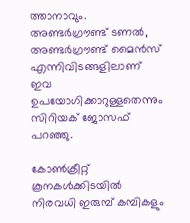ത്താനാവും. അണ്ടര്‍ഗ്രൗണ്ട് ടണല്‍, അണ്ടര്‍ഗ്രൗണ്ട് മൈന്‍സ് എന്നിവിടങ്ങളിലാണ് ഇവ ഉപയോഗിക്കാറുള്ളതെന്നും സിറിയക് ജോസഫ് പറഞ്ഞു.

കോണ്‍ക്രീറ്റ് കൂനകള്‍ക്കിടയില്‍ നിരവധി ഇരുമ്പ് കമ്പികളും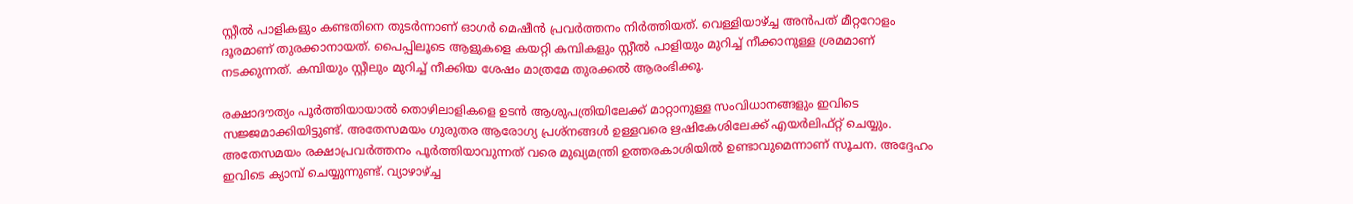സ്റ്റീല്‍ പാളികളും കണ്ടതിനെ തുടര്‍ന്നാണ് ഓഗര്‍ മെഷീന്‍ പ്രവര്‍ത്തനം നിര്‍ത്തിയത്. വെള്ളിയാഴ്ച്ച അന്‍പത് മീറ്ററോളം ദൂരമാണ് തുരക്കാനായത്. പൈപ്പിലൂടെ ആളുകളെ കയറ്റി കമ്പികളും സ്റ്റീല്‍ പാളിയും മുറിച്ച് നീക്കാനുള്ള ശ്രമമാണ് നടക്കുന്നത്. കമ്പിയും സ്റ്റീലും മുറിച്ച് നീക്കിയ ശേഷം മാത്രമേ തുരക്കല്‍ ആരംഭിക്കൂ.

രക്ഷാദൗത്യം പൂര്‍ത്തിയായാല്‍ തൊഴിലാളികളെ ഉടന്‍ ആശുപത്രിയിലേക്ക് മാറ്റാനുള്ള സംവിധാനങ്ങളും ഇവിടെ സജ്ജമാക്കിയിട്ടുണ്ട്. അതേസമയം ഗുരുതര ആരോഗ്യ പ്രശ്‌നങ്ങള്‍ ഉള്ളവരെ ഋഷികേശിലേക്ക് എയര്‍ലിഫ്റ്റ് ചെയ്യും. അതേസമയം രക്ഷാപ്രവര്‍ത്തനം പൂര്‍ത്തിയാവുന്നത് വരെ മുഖ്യമന്ത്രി ഉത്തരകാശിയില്‍ ഉണ്ടാവുമെന്നാണ് സൂചന. അദ്ദേഹം ഇവിടെ ക്യാമ്പ് ചെയ്യുന്നുണ്ട്. വ്യാഴാഴ്ച്ച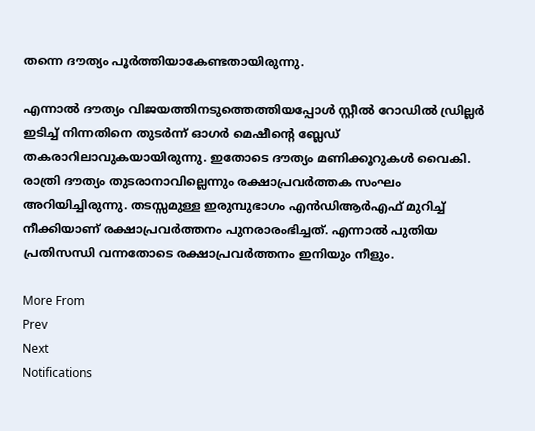തന്നെ ദൗത്യം പൂര്‍ത്തിയാകേണ്ടതായിരുന്നു.

എന്നാല്‍ ദൗത്യം വിജയത്തിനടുത്തെത്തിയപ്പോള്‍ സ്റ്റീല്‍ റോഡില്‍ ഡ്രില്ലര്‍ ഇടിച്ച് നിന്നതിനെ തുടര്‍ന്ന് ഓഗര്‍ മെഷീന്റെ ബ്ലേഡ് തകരാറിലാവുകയായിരുന്നു. ഇതോടെ ദൗത്യം മണിക്കൂറുകള്‍ വൈകി. രാത്രി ദൗത്യം തുടരാനാവില്ലെന്നും രക്ഷാപ്രവര്‍ത്തക സംഘം അറിയിച്ചിരുന്നു. തടസ്സമുള്ള ഇരുമ്പുഭാഗം എന്‍ഡിആര്‍എഫ് മുറിച്ച് നീക്കിയാണ് രക്ഷാപ്രവര്‍ത്തനം പുനരാരംഭിച്ചത്. എന്നാല്‍ പുതിയ പ്രതിസന്ധി വന്നതോടെ രക്ഷാപ്രവര്‍ത്തനം ഇനിയും നീളും.

More From
Prev
Next
Notifications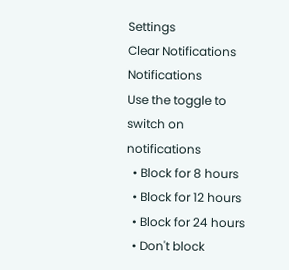Settings
Clear Notifications
Notifications
Use the toggle to switch on notifications
  • Block for 8 hours
  • Block for 12 hours
  • Block for 24 hours
  • Don't block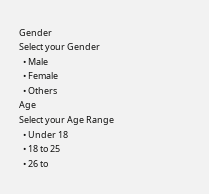Gender
Select your Gender
  • Male
  • Female
  • Others
Age
Select your Age Range
  • Under 18
  • 18 to 25
  • 26 to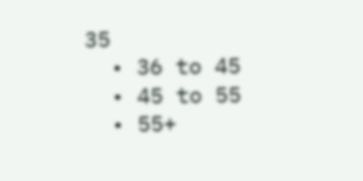35
  • 36 to 45
  • 45 to 55
  • 55+